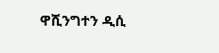ዋሺንግተን ዲሲ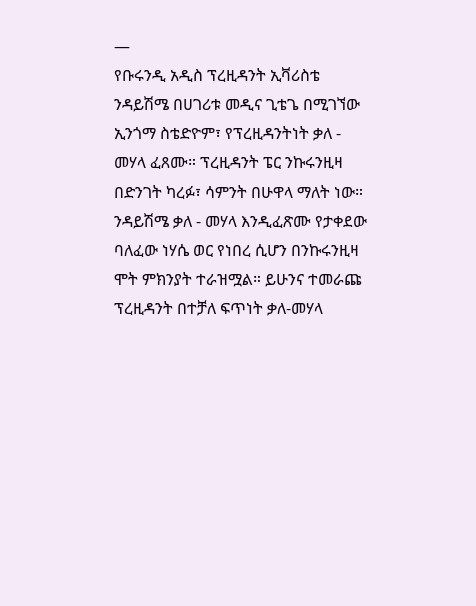—
የቡሩንዲ አዲስ ፕረዚዳንት ኢቫሪስቴ ንዳይሽሜ በሀገሪቱ መዲና ጊቴጌ በሚገኘው ኢንጎማ ስቴድዮም፣ የፕረዚዳንትነት ቃለ - መሃላ ፈጸሙ። ፕረዚዳንት ፔር ንኩሩንዚዛ በድንገት ካረፉ፣ ሳምንት በሁዋላ ማለት ነው።
ንዳይሽሜ ቃለ - መሃላ እንዲፈጽሙ የታቀደው ባለፈው ነሃሴ ወር የነበረ ሲሆን በንኩሩንዚዛ ሞት ምክንያት ተራዝሟል። ይሁንና ተመራጩ ፕረዚዳንት በተቻለ ፍጥነት ቃለ-መሃላ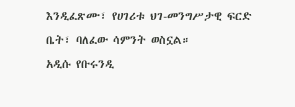እንዲፈጽሙ፣ የሀገሪቱ ህገ-መንግሥታዊ ፍርድ ቤት፣ ባለፈው ሳምንት ወስኗል።
አዲሱ የቡሩንዲ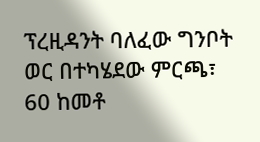ፕረዚዳንት ባለፈው ግንቦት ወር በተካሄደው ምርጫ፣ 60 ከመቶ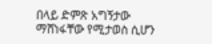በላይ ድምጽ አግኝታው ማሸነፋቸው የሚታወስ ሲሆን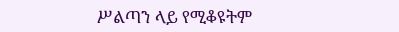ሥልጣን ላይ የሚቆዩትም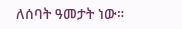ለሰባት ዓመታት ነው።